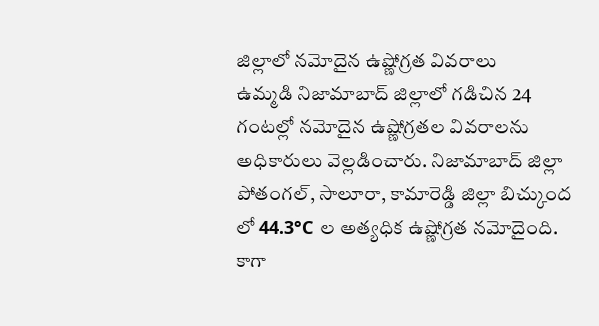జిల్లాలో నమోదైన ఉష్ణోగ్రత వివరాలు
ఉమ్మడి నిజామాబాద్ జిల్లాలో గడిచిన 24 గంటల్లో నమోదైన ఉష్ణోగ్రతల వివరాలను అధికారులు వెల్లడించారు. నిజామాబాద్ జిల్లా పోతంగల్, సాలూరా, కామారెడ్డి జిల్లా బిచ్కుంద లో 44.3°C ల అత్యధిక ఉష్ణోగ్రత నమోదైంది. కాగా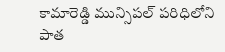కామారెడ్డి మున్సిపల్ పరిధిలోని పాత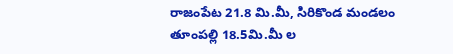రాజంపేట 21.8 మి.మీ, సిరికొండ మండలం తూంపల్లి 18.5మి.మీ ల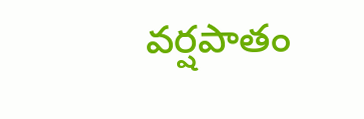వర్షపాతం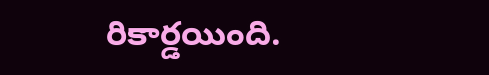రికార్డయింది.